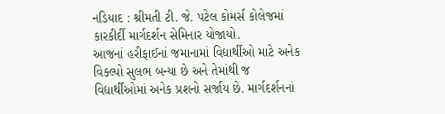નડિયાદ : શ્રીમતી ટી. જે. પટેલ કોમર્સ કોલેજમાં કારકીર્દી માર્ગદર્શન સેમિનાર યોજાયો.
આજનાં હરીફાઈનાં જમાનામાં વિદ્યાર્થીઓ માટે અનેક વિક્લ્પો સુલભ બન્યા છે અને તેમાંથી જ વિદ્યાર્થીઓમાં અનેક પ્રશનો સર્જાય છે. માર્ગદર્શનનાં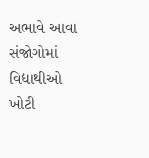અભાવે આવા સંજોગોમાં વિદ્યાથીઓ ખોટી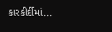કારકીર્દીમાં...